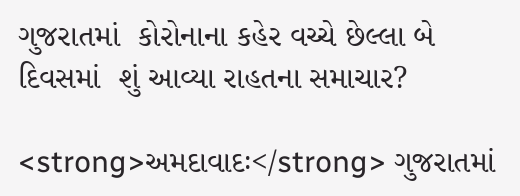ગુજરાતમાં  કોરોનાના કહેર વચ્ચે છેલ્લા બે દિવસમાં  શું આવ્યા રાહતના સમાચાર?

<strong>અમદાવાદઃ</strong> ગુજરાતમાં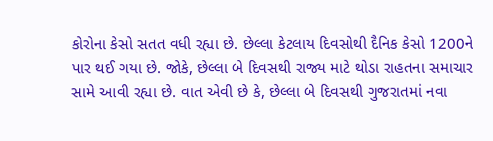કોરોના કેસો સતત વધી રહ્યા છે. છેલ્લા કેટલાય દિવસોથી દૈનિક કેસો 1200ને પાર થઈ ગયા છે. જોકે, છેલ્લા બે દિવસથી રાજ્ય માટે થોડા રાહતના સમાચાર સામે આવી રહ્યા છે. વાત એવી છે કે, છેલ્લા બે દિવસથી ગુજરાતમાં નવા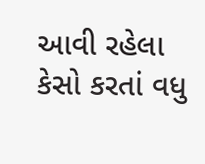આવી રહેલા કેસો કરતાં વધુ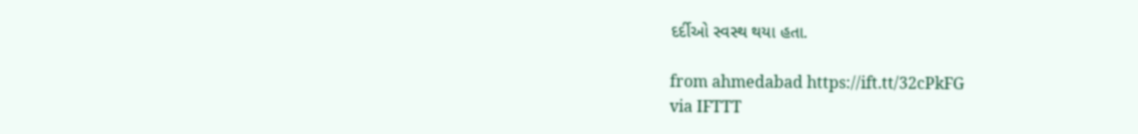દર્દીઓ સ્વસ્થ થયા હતા.

from ahmedabad https://ift.tt/32cPkFG
via IFTTT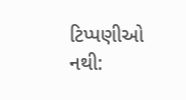ટિપ્પણીઓ નથી: